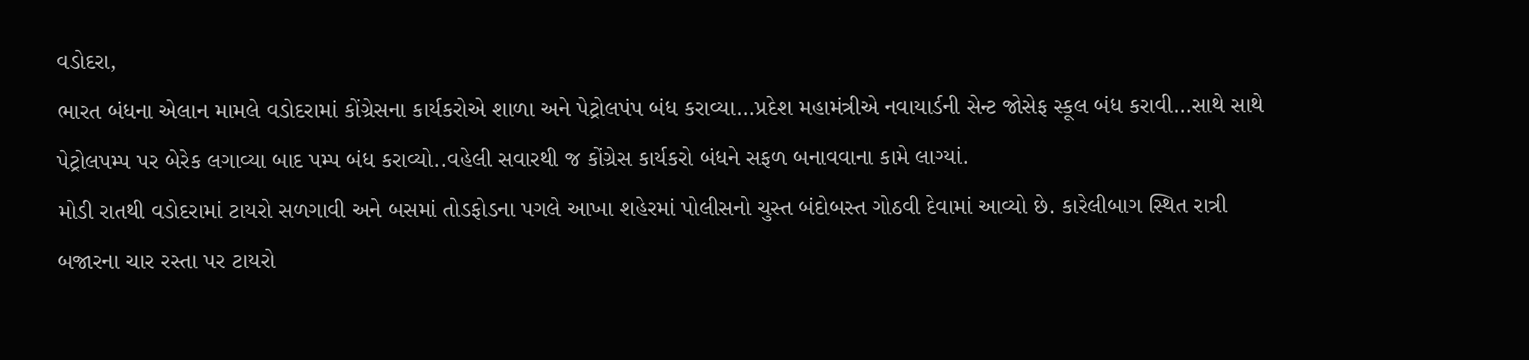વડોદરા,
ભારત બંધના એલાન મામલે વડોદરામાં કોંગ્રેસના કાર્યકરોએ શાળા અને પેટ્રોલપંપ બંધ કરાવ્યા…પ્રદેશ મહામંત્રીએ નવાયાર્ડની સેન્ટ જોસેફ સ્કૂલ બંધ કરાવી…સાથે સાથે પેટ્રોલપમ્પ પર બેરેક લગાવ્યા બાદ પમ્પ બંધ કરાવ્યો..વહેલી સવારથી જ કોંગ્રેસ કાર્યકરો બંધને સફળ બનાવવાના કામે લાગ્યાં.
મોડી રાતથી વડોદરામાં ટાયરો સળગાવી અને બસમાં તોડફોડના પગલે આખા શહેરમાં પોલીસનો ચુસ્ત બંદોબસ્ત ગોઠવી દેવામાં આવ્યો છે. કારેલીબાગ સ્થિત રાત્રી બજારના ચાર રસ્તા પર ટાયરો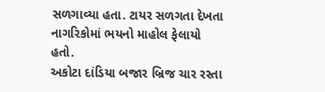સળગાવ્યા હતા. ટાયર સળગતા દેખતા નાગરિકોમાં ભયનો માહોલ ફેલાયો હતો.
અકોટા દાંડિયા બજાર બ્રિજ ચાર રસ્તા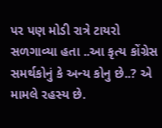પર પણ મોડી રાત્રે ટાયરો સળગાવ્યા હતા ..આ કૃત્ય કોંગ્રેસ સમર્થકોનું કે અન્ય કોનુ છે..? એ મામલે રહસ્ય છે.